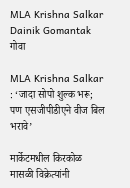MLA Krishna Salkar Dainik Gomantak
गोवा

MLA Krishna Salkar : ‘जादा सोपो शुल्क भरू; पण एसजीपीडीएने वीज बिल भरावे’

मार्केटमधील किरकोळ मासळी विक्रेत्यांनी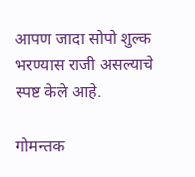आपण जादा सोपो शुल्क भरण्यास राजी असल्याचे स्पष्ट केले आहे.

गोमन्तक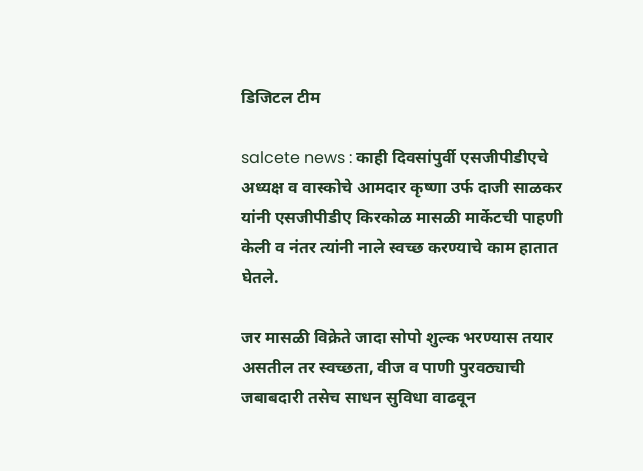डिजिटल टीम

salcete news : काही दिवसांपुर्वी एसजीपीडीएचे अध्यक्ष व वास्कोचे आमदार कृष्णा उर्फ दाजी साळकर यांनी एसजीपीडीए किरकोळ मासळी मार्केटची पाहणी केली व नंतर त्यांनी नाले स्वच्छ करण्याचे काम हातात घेतले.

जर मासळी विक्रेते जादा सोपो शुल्क भरण्यास तयार असतील तर स्वच्छता, वीज व पाणी पुरवठ्याची जबाबदारी तसेच साधन सुविधा वाढवून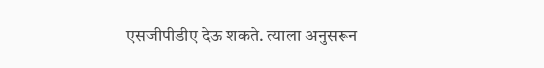एसजीपीडीए देऊ शकते. त्याला अनुसरून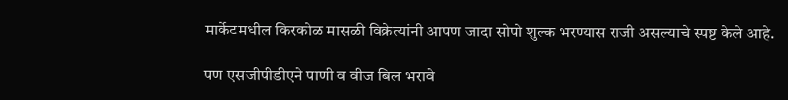मार्केटमधील किरकोळ मासळी विक्रेत्यांनी आपण जादा सोपो शुल्क भरण्यास राजी असल्याचे स्पष्ट केले आहे.

पण एसजीपीडीएने पाणी व वीज बिल भरावे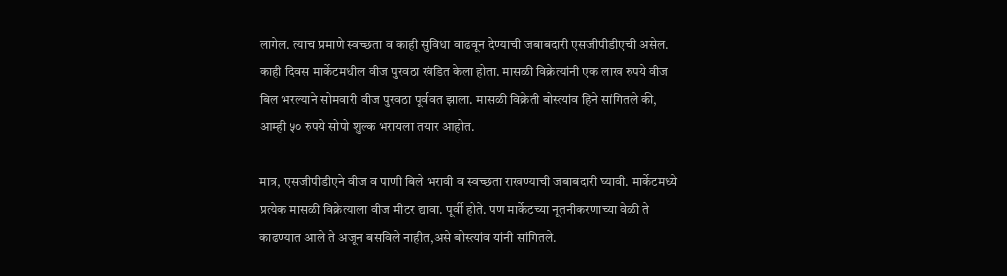लागेल. त्याच प्रमाणे स्वच्छता व काही सुविधा वाढवून देण्याची जबाबदारी एसजीपीडीएची असेल. काही दिवस मार्केटमधील वीज पुरवठा खंडित केला होता. मासळी विक्रेत्यांनी एक लाख रुपये वीज बिल भरल्याने सोमवारी वीज पुरवठा पूर्ववत झाला. मासळी विक्रेती बोस्त्यांव हिने सांगितले की, आम्ही ५० रुपये सोपो शुल्क भरायला तयार आहोत.

मात्र, एसजीपीडीएने वीज व पाणी बिले भरावी व स्वच्छता राखण्याची जबाबदारी घ्यावी. मार्केटमध्ये प्रत्येक मासळी विक्रेत्याला वीज मीटर द्यावा. पूर्वी होते. पण मार्केटच्या नूतनीकरणाच्या वेळी ते काढण्यात आले ते अजून बसविले नाहीत,असे बोस्त्यांव यांनी सांगितले.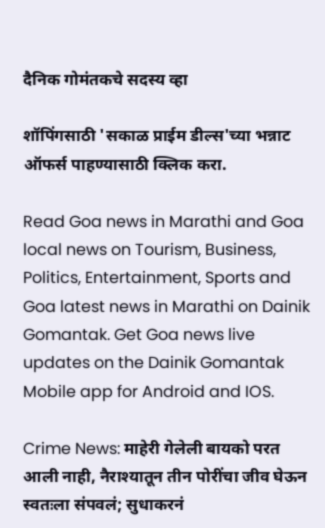दैनिक गोमंतकचे सदस्य व्हा

शॉपिंगसाठी 'सकाळ प्राईम डील्स'च्या भन्नाट ऑफर्स पाहण्यासाठी क्लिक करा.

Read Goa news in Marathi and Goa local news on Tourism, Business, Politics, Entertainment, Sports and Goa latest news in Marathi on Dainik Gomantak. Get Goa news live updates on the Dainik Gomantak Mobile app for Android and IOS.

Crime News: माहेरी गेलेली बायको परत आली नाही, नैराश्यातून तीन पोरींचा जीव घेऊन स्वतःला संपवलं; सुधाकरनं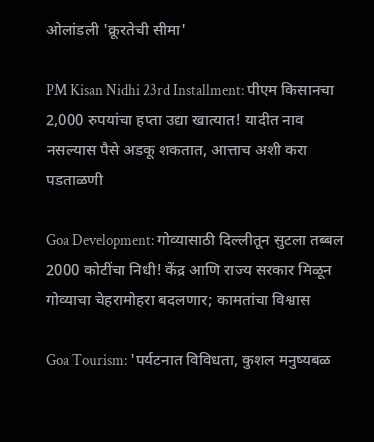ओलांडली 'क्रूरतेची सीमा'

PM Kisan Nidhi 23rd Installment: पीएम किसानचा 2,000 रुपयांचा हप्ता उद्या खात्यात! यादीत नाव नसल्यास पैसे अडकू शकतात, आत्ताच अशी करा पडताळणी

Goa Development: गोव्यासाठी दिल्लीतून सुटला तब्बल 2000 कोटींचा निधी! केंद्र आणि राज्य सरकार मिळून गोव्याचा चेहरामोहरा बदलणार; कामतांचा विश्वास

Goa Tourism: 'पर्यटनात विविधता, कुशल मनुष्यबळ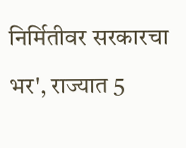निर्मितीवर सरकारचा भर', राज्यात 5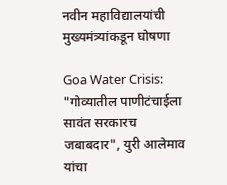नवीन महाविद्यालयांची मुख्यमंत्र्यांकडून घोषणा

Goa Water Crisis: "गोव्यातील पाणीटंचाईला सावंत सरकारच जबाबदार", युरी आलेमाव यांचा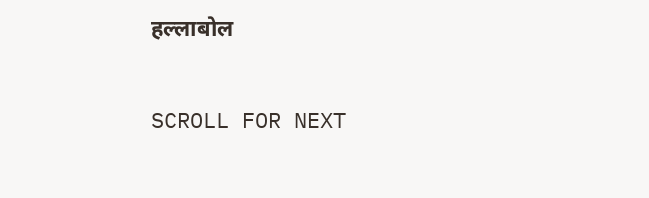हल्लाबोल

SCROLL FOR NEXT